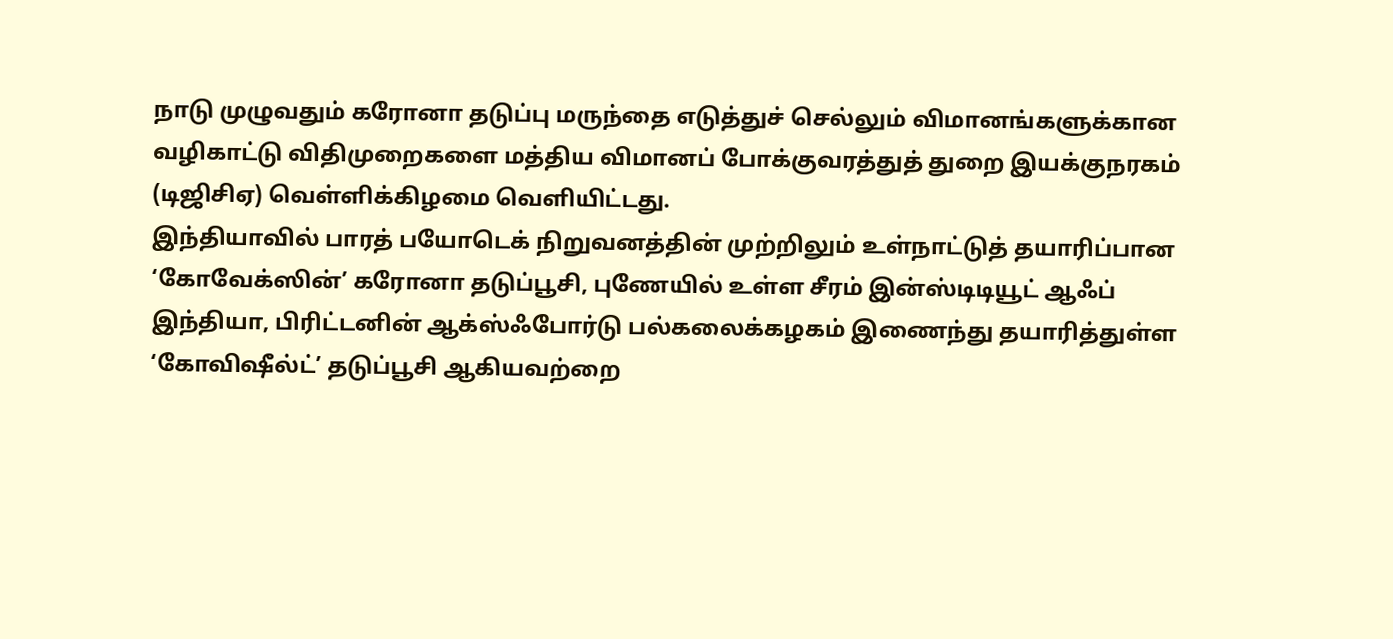நாடு முழுவதும் கரோனா தடுப்பு மருந்தை எடுத்துச் செல்லும் விமானங்களுக்கான வழிகாட்டு விதிமுறைகளை மத்திய விமானப் போக்குவரத்துத் துறை இயக்குநரகம் (டிஜிசிஏ) வெள்ளிக்கிழமை வெளியிட்டது.
இந்தியாவில் பாரத் பயோடெக் நிறுவனத்தின் முற்றிலும் உள்நாட்டுத் தயாரிப்பான ‘கோவேக்ஸின்’ கரோனா தடுப்பூசி, புணேயில் உள்ள சீரம் இன்ஸ்டிடியூட் ஆஃப் இந்தியா, பிரிட்டனின் ஆக்ஸ்ஃபோர்டு பல்கலைக்கழகம் இணைந்து தயாரித்துள்ள ‘கோவிஷீல்ட்’ தடுப்பூசி ஆகியவற்றை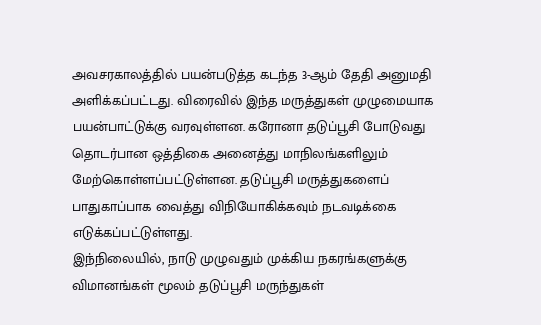அவசரகாலத்தில் பயன்படுத்த கடந்த 3-ஆம் தேதி அனுமதி அளிக்கப்பட்டது. விரைவில் இந்த மருத்துகள் முழுமையாக பயன்பாட்டுக்கு வரவுள்ளன. கரோனா தடுப்பூசி போடுவது தொடர்பான ஒத்திகை அனைத்து மாநிலங்களிலும் மேற்கொள்ளப்பட்டுள்ளன. தடுப்பூசி மருத்துகளைப் பாதுகாப்பாக வைத்து விநியோகிக்கவும் நடவடிக்கை எடுக்கப்பட்டுள்ளது.
இந்நிலையில், நாடு முழுவதும் முக்கிய நகரங்களுக்கு விமானங்கள் மூலம் தடுப்பூசி மருந்துகள்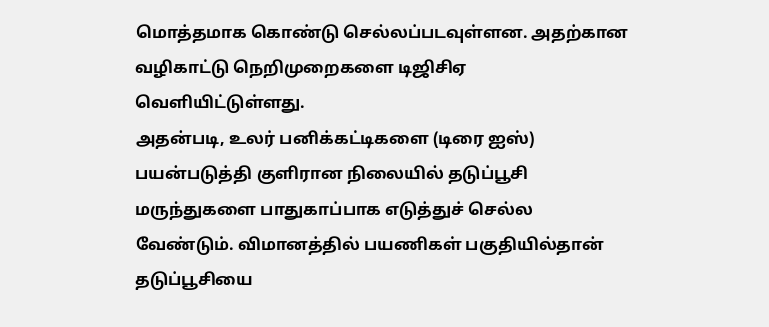மொத்தமாக கொண்டு செல்லப்படவுள்ளன. அதற்கான வழிகாட்டு நெறிமுறைகளை டிஜிசிஏ வெளியிட்டுள்ளது.
அதன்படி, உலர் பனிக்கட்டிகளை (டிரை ஐஸ்) பயன்படுத்தி குளிரான நிலையில் தடுப்பூசி மருந்துகளை பாதுகாப்பாக எடுத்துச் செல்ல வேண்டும். விமானத்தில் பயணிகள் பகுதியில்தான் தடுப்பூசியை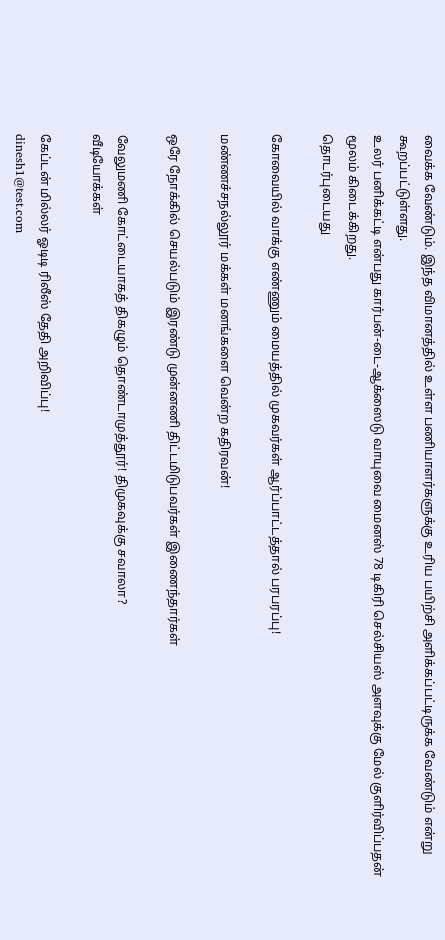வைக்க வேண்டும். இந்த விமானத்தில் உள்ள பணியாளர்களுக்கு உரிய பயிற்சி அளிக்கப்பட்டிருக்க வேண்டும் என்று கூறப்பட்டுள்ளது.
உலர் பனிக்கட்டி என்பது கார்பன்-டை-ஆக்ஸைடு வாயுவை மைனஸ் 78 டிகிரி செல்சியஸ் அளவுக்கு மேல் குளிர்விப்பதன் மூலம் கிடைக்கிறது.
தொடர்புடையது

கோவையில் வாக்கு எண்ணும் மையத்தில் முகவர்கள் ஆர்ப்பாட்டத்தால் பரபரப்பு!

மண்ணச்சநல்லூர் மக்கள் மனங்களை வென்ற கதிரவன்!

ஒரே நோக்கில் செயல்படும் இரண்டு முன்னணி திட்டமிடுபவர்கள் இணைந்தார்கள்

வேலுமணி கோட்டையாகத் திகழும் தொண்டாமுத்தூர்! திமுகவுக்கு சவாலா?
வீடியோக்கள்

கேப்டன் மில்லர் ஓடிடி ரிலீஸ் தேதி அறிவிப்பு!
dinesh1@test.com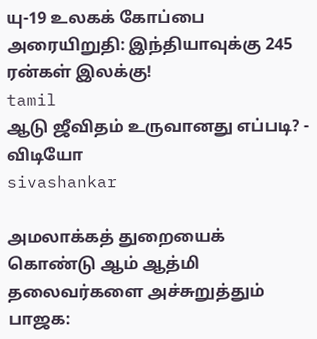யு-19 உலகக் கோப்பை அரையிறுதி: இந்தியாவுக்கு 245 ரன்கள் இலக்கு!
tamil
ஆடு ஜீவிதம் உருவானது எப்படி? - விடியோ
sivashankar

அமலாக்கத் துறையைக் கொண்டு ஆம் ஆத்மி தலைவர்களை அச்சுறுத்தும் பாஜக: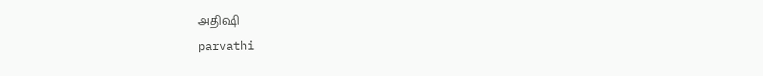அதிஷி
parvathi